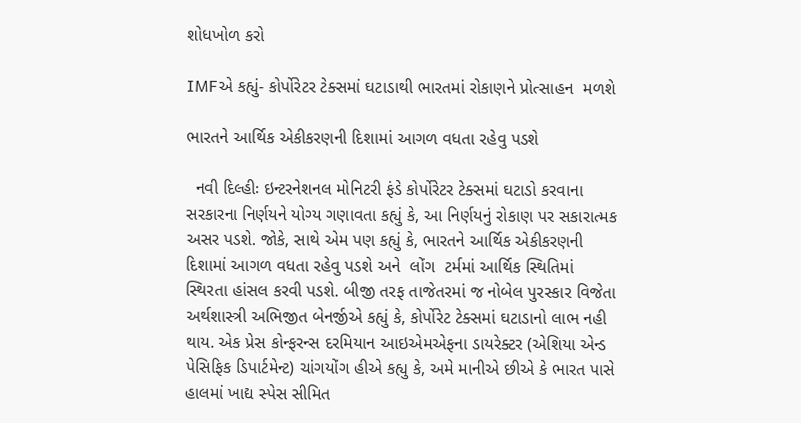શોધખોળ કરો

IMFએ કહ્યું- કોર્પોરેટર ટેક્સમાં ઘટાડાથી ભારતમાં રોકાણને પ્રોત્સાહન  મળશે

ભારતને આર્થિક એકીકરણની દિશામાં આગળ વધતા રહેવુ પડશે

  નવી દિલ્હીઃ ઇન્ટરનેશનલ મોનિટરી ફંડે કોર્પોરેટર ટેક્સમાં ઘટાડો કરવાના સરકારના નિર્ણયને યોગ્ય ગણાવતા કહ્યું કે, આ નિર્ણયનું રોકાણ પર સકારાત્મક અસર પડશે. જોકે, સાથે એમ પણ કહ્યું કે, ભારતને આર્થિક એકીકરણની દિશામાં આગળ વધતા રહેવુ પડશે અને  લોંગ  ટર્મમાં આર્થિક સ્થિતિમાં સ્થિરતા હાંસલ કરવી પડશે. બીજી તરફ તાજેતરમાં જ નોબેલ પુરસ્કાર વિજેતા અર્થશાસ્ત્રી અભિજીત બેનર્જીએ કહ્યું કે, કોર્પોરેટ ટેક્સમાં ઘટાડાનો લાભ નહી થાય. એક પ્રેસ કોન્ફરન્સ દરમિયાન આઇએમએફના ડાયરેક્ટર (એશિયા એન્ડ પેસિફિક ડિપાર્ટમેન્ટ) ચાંગયોંગ હીએ કહ્યુ કે, અમે માનીએ છીએ કે ભારત પાસે હાલમાં ખાદ્ય સ્પેસ સીમિત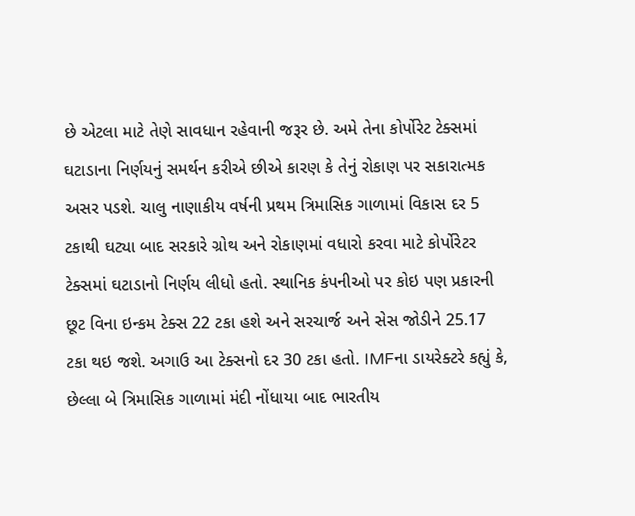છે એટલા માટે તેણે સાવધાન રહેવાની જરૂર છે. અમે તેના કોર્પોરેટ ટેક્સમાં ઘટાડાના નિર્ણયનું સમર્થન કરીએ છીએ કારણ કે તેનું રોકાણ પર સકારાત્મક અસર પડશે. ચાલુ નાણાકીય વર્ષની પ્રથમ ત્રિમાસિક ગાળામાં વિકાસ દર 5 ટકાથી ઘટ્યા બાદ સરકારે ગ્રોથ અને રોકાણમાં વધારો કરવા માટે કોર્પોરેટર ટેક્સમાં ઘટાડાનો નિર્ણય લીધો હતો. સ્થાનિક કંપનીઓ પર કોઇ પણ પ્રકારની છૂટ વિના ઇન્કમ ટેક્સ 22 ટકા હશે અને સરચાર્જ અને સેસ જોડીને 25.17 ટકા થઇ જશે. અગાઉ આ ટેક્સનો દર 30 ટકા હતો. IMFના ડાયરેક્ટરે કહ્યું કે, છેલ્લા બે ત્રિમાસિક ગાળામાં મંદી નોંધાયા બાદ ભારતીય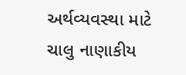અર્થવ્યવસ્થા માટે ચાલુ નાણાકીય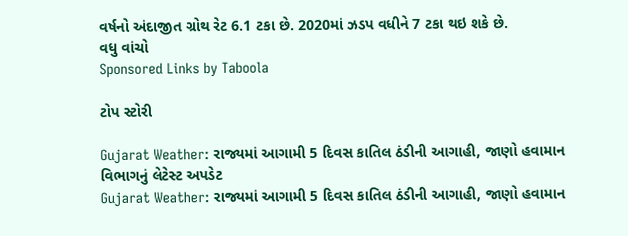વર્ષનો અંદાજીત ગ્રોથ રેટ 6.1 ટકા છે. 2020માં ઝડપ વધીને 7 ટકા થઇ શકે છે.
વધુ વાંચો
Sponsored Links by Taboola

ટોપ સ્ટોરી

Gujarat Weather: રાજ્યમાં આગામી 5 દિવસ કાતિલ ઠંડીની આગાહી, જાણો હવામાન વિભાગનું લેટેસ્ટ અપડેટ
Gujarat Weather: રાજ્યમાં આગામી 5 દિવસ કાતિલ ઠંડીની આગાહી, જાણો હવામાન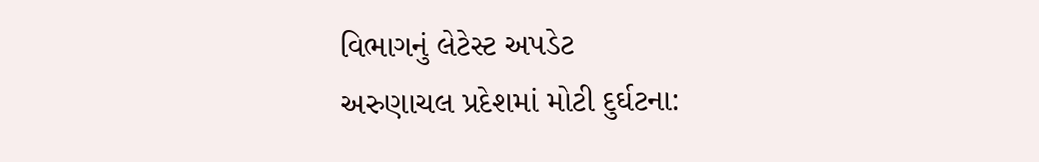વિભાગનું લેટેસ્ટ અપડેટ
અરુણાચલ પ્રદેશમાં મોટી દુર્ઘટના: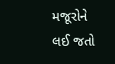મજૂરોને લઈ જતો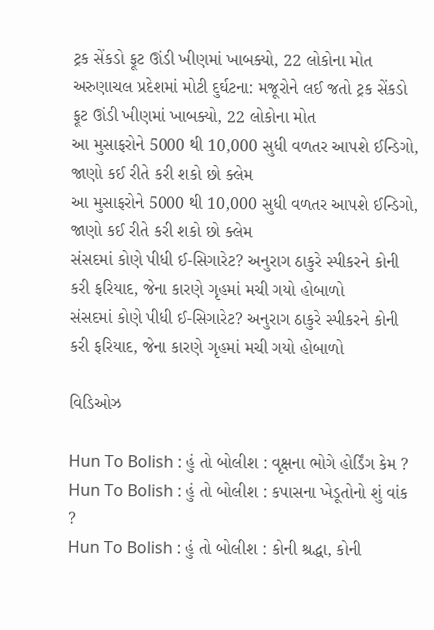ટ્રક સેંકડો ફૂટ ઊંડી ખીણમાં ખાબક્યો, 22 લોકોના મોત
અરુણાચલ પ્રદેશમાં મોટી દુર્ઘટના: મજૂરોને લઈ જતો ટ્રક સેંકડો ફૂટ ઊંડી ખીણમાં ખાબક્યો, 22 લોકોના મોત
આ મુસાફરોને 5000 થી 10,000 સુધી વળતર આપશે ઈન્ડિગો, જાણો કઈ રીતે કરી શકો છો ક્લેમ
આ મુસાફરોને 5000 થી 10,000 સુધી વળતર આપશે ઈન્ડિગો, જાણો કઈ રીતે કરી શકો છો ક્લેમ
સંસદમાં કોણે પીધી ઈ-સિગારેટ? અનુરાગ ઠાકુરે સ્પીકરને કોની કરી ફરિયાદ, જેના કારણે ગૃહમાં મચી ગયો હોબાળો
સંસદમાં કોણે પીધી ઈ-સિગારેટ? અનુરાગ ઠાકુરે સ્પીકરને કોની કરી ફરિયાદ, જેના કારણે ગૃહમાં મચી ગયો હોબાળો

વિડિઓઝ

Hun To Bolish : હું તો બોલીશ : વૃક્ષના ભોગે હોર્ડિંગ કેમ ?
Hun To Bolish : હું તો બોલીશ : કપાસના ખેડૂતોનો શું વાંક ?
Hun To Bolish : હું તો બોલીશ : કોની શ્રદ્ધા, કોની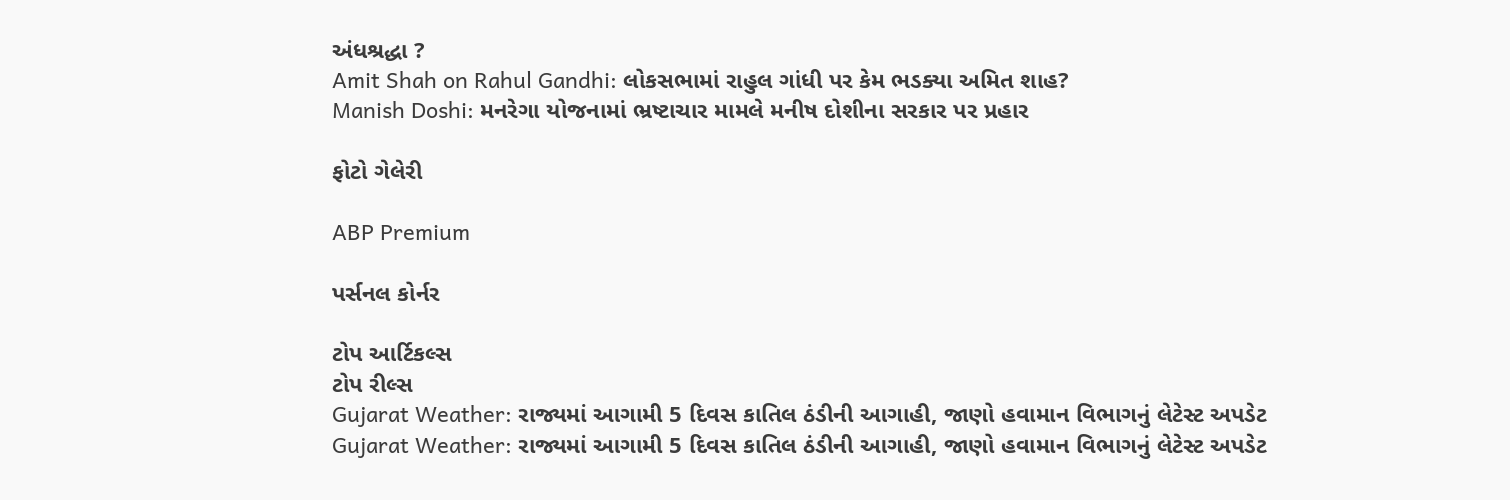અંધશ્રદ્ધા ?
Amit Shah on Rahul Gandhi: લોકસભામાં રાહુલ ગાંધી પર કેમ ભડક્યા અમિત શાહ?
Manish Doshi: મનરેગા યોજનામાં ભ્રષ્ટાચાર મામલે મનીષ દોશીના સરકાર પર પ્રહાર

ફોટો ગેલેરી

ABP Premium

પર્સનલ કોર્નર

ટોપ આર્ટિકલ્સ
ટોપ રીલ્સ
Gujarat Weather: રાજ્યમાં આગામી 5 દિવસ કાતિલ ઠંડીની આગાહી, જાણો હવામાન વિભાગનું લેટેસ્ટ અપડેટ
Gujarat Weather: રાજ્યમાં આગામી 5 દિવસ કાતિલ ઠંડીની આગાહી, જાણો હવામાન વિભાગનું લેટેસ્ટ અપડેટ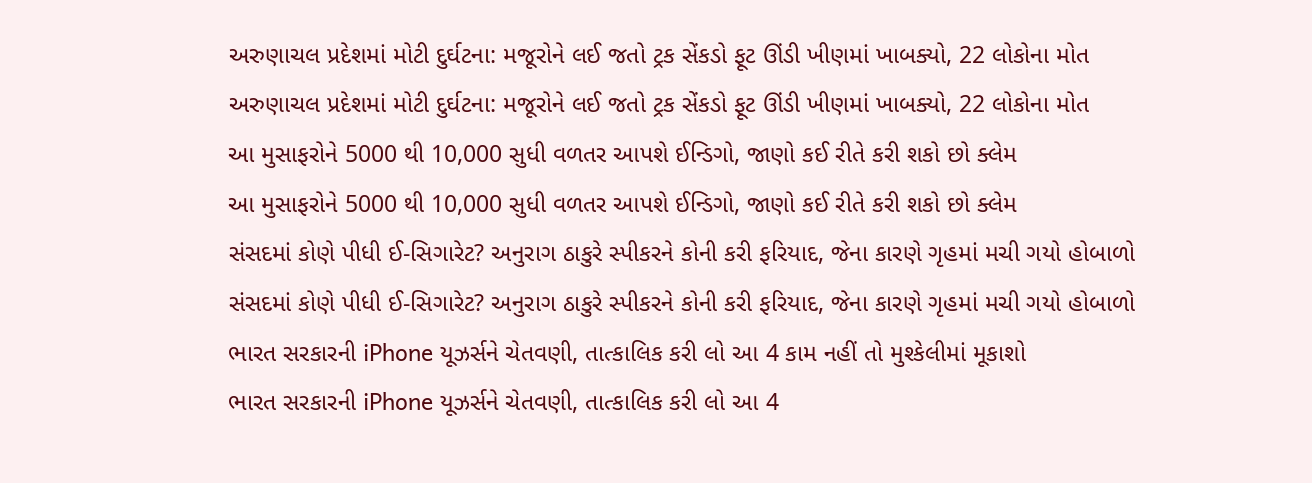અરુણાચલ પ્રદેશમાં મોટી દુર્ઘટના: મજૂરોને લઈ જતો ટ્રક સેંકડો ફૂટ ઊંડી ખીણમાં ખાબક્યો, 22 લોકોના મોત
અરુણાચલ પ્રદેશમાં મોટી દુર્ઘટના: મજૂરોને લઈ જતો ટ્રક સેંકડો ફૂટ ઊંડી ખીણમાં ખાબક્યો, 22 લોકોના મોત
આ મુસાફરોને 5000 થી 10,000 સુધી વળતર આપશે ઈન્ડિગો, જાણો કઈ રીતે કરી શકો છો ક્લેમ
આ મુસાફરોને 5000 થી 10,000 સુધી વળતર આપશે ઈન્ડિગો, જાણો કઈ રીતે કરી શકો છો ક્લેમ
સંસદમાં કોણે પીધી ઈ-સિગારેટ? અનુરાગ ઠાકુરે સ્પીકરને કોની કરી ફરિયાદ, જેના કારણે ગૃહમાં મચી ગયો હોબાળો
સંસદમાં કોણે પીધી ઈ-સિગારેટ? અનુરાગ ઠાકુરે સ્પીકરને કોની કરી ફરિયાદ, જેના કારણે ગૃહમાં મચી ગયો હોબાળો
ભારત સરકારની iPhone યૂઝર્સને ચેતવણી, તાત્કાલિક કરી લો આ 4 કામ નહીં તો મુશ્કેલીમાં મૂકાશો
ભારત સરકારની iPhone યૂઝર્સને ચેતવણી, તાત્કાલિક કરી લો આ 4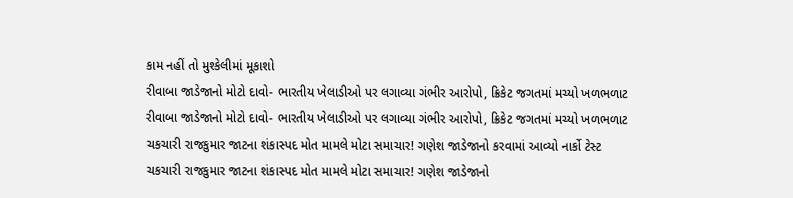કામ નહીં તો મુશ્કેલીમાં મૂકાશો
રીવાબા જાડેજાનો મોટો દાવો- ભારતીય ખેલાડીઓ પર લગાવ્યા ગંભીર આરોપો, ક્રિકેટ જગતમાં મચ્યો ખળભળાટ
રીવાબા જાડેજાનો મોટો દાવો- ભારતીય ખેલાડીઓ પર લગાવ્યા ગંભીર આરોપો, ક્રિકેટ જગતમાં મચ્યો ખળભળાટ
ચકચારી રાજકુમાર જાટના શંકાસ્પદ મોત મામલે મોટા સમાચાર! ગણેશ જાડેજાનો કરવામાં આવ્યો નાર્કો ટેસ્ટ
ચકચારી રાજકુમાર જાટના શંકાસ્પદ મોત મામલે મોટા સમાચાર! ગણેશ જાડેજાનો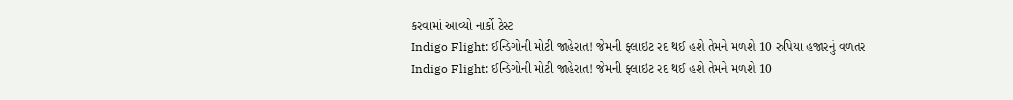કરવામાં આવ્યો નાર્કો ટેસ્ટ
Indigo Flight: ઈન્ડિગોની મોટી જાહેરાત! જેમની ફ્લાઇટ રદ થઈ હશે તેમને મળશે 10 રુપિયા હજારનું વળતર
Indigo Flight: ઈન્ડિગોની મોટી જાહેરાત! જેમની ફ્લાઇટ રદ થઈ હશે તેમને મળશે 10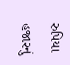રુપિયા હજારનું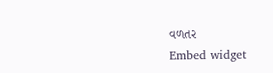વળતર
Embed widget